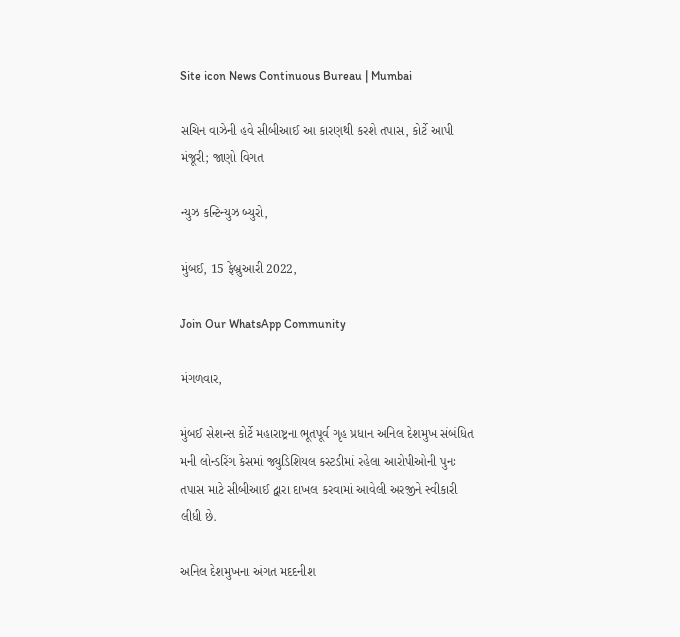Site icon News Continuous Bureau | Mumbai

સચિન વાઝેની હવે સીબીઆઈ આ કારણથી કરશે તપાસ, કોર્ટે આપી મંજૂરી; જાણો વિગત

ન્યુઝ કન્ટિન્યુઝ બ્યુરો,

મુંબઈ, 15 ફેબ્રુઆરી 2022,

Join Our WhatsApp Community

મંગળવાર,

મુંબઈ સેશન્સ કોર્ટે મહારાષ્ટ્રના ભૂતપૂર્વ ગૃહ પ્રધાન અનિલ દેશમુખ સંબંધિત મની લોન્ડરિંગ કેસમાં જ્યુડિશિયલ કસ્ટડીમાં રહેલા આરોપીઓની પુનઃ તપાસ માટે સીબીઆઈ દ્વારા દાખલ કરવામાં આવેલી અરજીને સ્વીકારી લીધી છે.

અનિલ દેશમુખના અંગત મદદનીશ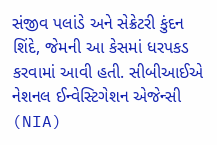સંજીવ પલાંડે અને સેક્રેટરી કુંદન શિંદે, જેમની આ કેસમાં ધરપકડ કરવામાં આવી હતી. સીબીઆઈએ નેશનલ ઈન્વેસ્ટિગેશન એજેન્સી (NIA)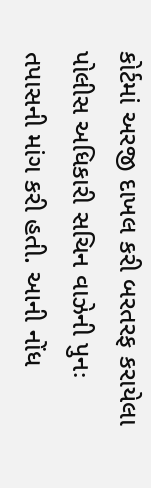કોર્ટમાં અરજી દાખલ કરી બરતરફ કરાયેલા પોલીસ અધિકારી સચિન વાઝેની પુનઃ તપાસની માંગ કરી હતી. આની નોંધ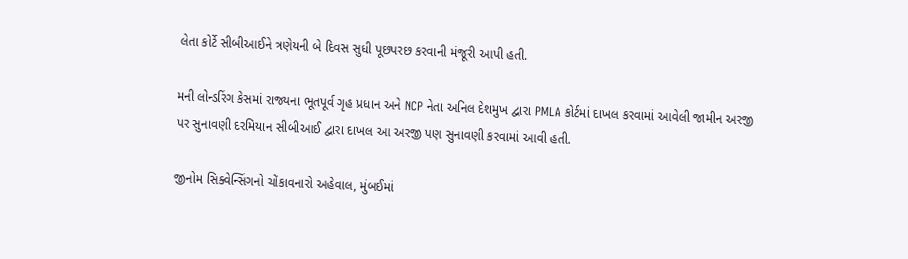લેતા કોર્ટે સીબીઆઈને ત્રણેયની બે દિવસ સુધી પૂછપરછ કરવાની મંજૂરી આપી હતી.

મની લોન્ડરિંગ કેસમાં રાજ્યના ભૂતપૂર્વ ગૃહ પ્રધાન અને NCP નેતા અનિલ દેશમુખ દ્વારા PMLA કોર્ટમાં દાખલ કરવામાં આવેલી જામીન અરજી પર સુનાવણી દરમિયાન સીબીઆઈ દ્વારા દાખલ આ અરજી પણ સુનાવણી કરવામાં આવી હતી.

જીનોમ સિક્વેન્સિંગનો ચોંકાવનારો અહેવાલ, મુંબઈમાં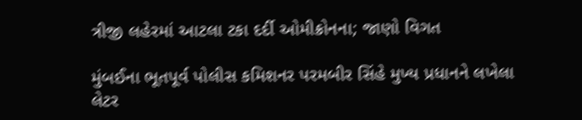ત્રીજી લહેરમાં આટલા ટકા દર્દી ઓમીક્રોનના; જાણો વિગત

મુંબઈના ભૂતપૂર્વ પોલીસ કમિશનર પરમબીર સિંહે મુખ્ય પ્રધાનને લખેલા લેટર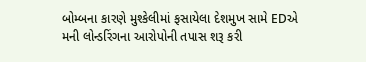બોમ્બના કારણે મુશ્કેલીમાં ફસાયેલા દેશમુખ સામે EDએ મની લોન્ડરિંગના આરોપોની તપાસ શરૂ કરી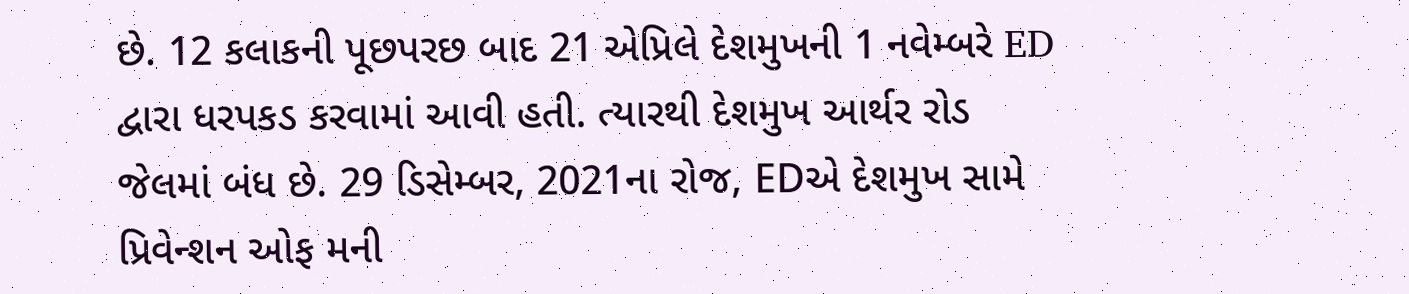છે. 12 કલાકની પૂછપરછ બાદ 21 એપ્રિલે દેશમુખની 1 નવેમ્બરે ED દ્વારા ધરપકડ કરવામાં આવી હતી. ત્યારથી દેશમુખ આર્થર રોડ જેલમાં બંધ છે. 29 ડિસેમ્બર, 2021ના રોજ, EDએ દેશમુખ સામે પ્રિવેન્શન ઓફ મની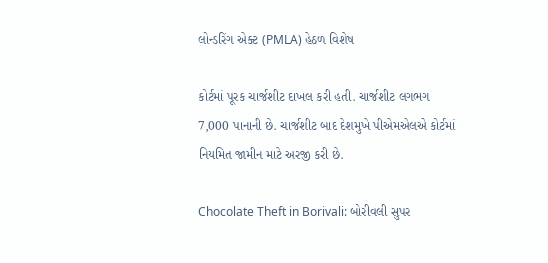લોન્ડરિંગ એક્ટ (PMLA) હેઠળ વિશેષ

કોર્ટમાં પૂરક ચાર્જશીટ દાખલ કરી હતી. ચાર્જશીટ લગભગ 7,000 પાનાની છે. ચાર્જશીટ બાદ દેશમુખે પીએમએલએ કોર્ટમાં નિયમિત જામીન માટે અરજી કરી છે.

Chocolate Theft in Borivali: બોરીવલી સુપર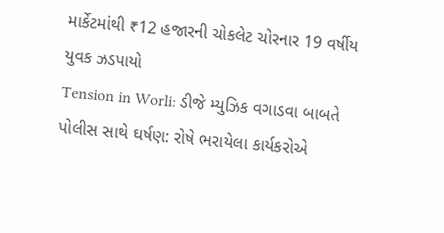માર્કેટમાંથી ₹12 હજારની ચોકલેટ ચોરનાર 19 વર્ષીય યુવક ઝડપાયો
Tension in Worli: ડીજે મ્યુઝિક વગાડવા બાબતે પોલીસ સાથે ઘર્ષણ: રોષે ભરાયેલા કાર્યકરોએ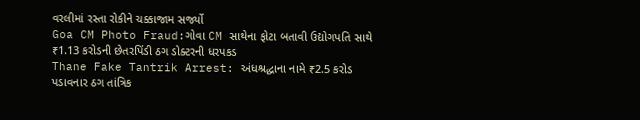વરલીમાં રસ્તા રોકીને ચક્કાજામ સર્જ્યો
Goa CM Photo Fraud:ગોવા CM સાથેના ફોટા બતાવી ઉદ્યોગપતિ સાથે ₹1.13 કરોડની છેતરપિંડી ઠગ ડોક્ટરની ધરપકડ
Thane Fake Tantrik Arrest: અંધશ્રદ્ધાના નામે ₹2.5 કરોડ પડાવનાર ઠગ તાંત્રિક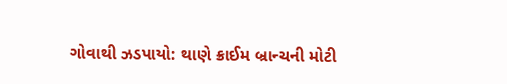ગોવાથી ઝડપાયો: થાણે ક્રાઈમ બ્રાન્ચની મોટી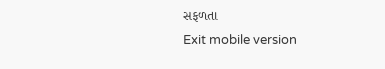સફળતા
Exit mobile version